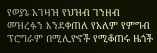የወያኔ አገዛዝ የህዝብ ገንዘብ መዝረፉን እንደቀጠለ የአለም የምግብ ፕሮግራም በሚሊዮኖች የሚቆጠሩ ዜጎች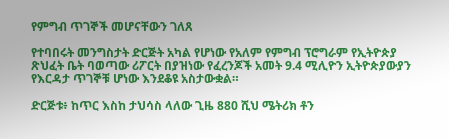የምግብ ጥገኞች መሆናቸውን ገለጸ

የተባበሩት መንግስታት ድርጅት አካል የሆነው የአለም የምግብ ፕሮግራም የኢትዮጵያ ጽህፈት ቤት ባወጣው ሪፖርት በያዝነው የፈረንጆች አመት 9.4 ሚሊዮን ኢትዮጵያውያን የእርዳታ ጥገኞቹ ሆነው እንደቆዩ አስታውቋል።

ድርጅቱ፥ ከጥር እስከ ታህሳስ ላለው ጊዜ 880 ሺህ ሜትሪክ ቶን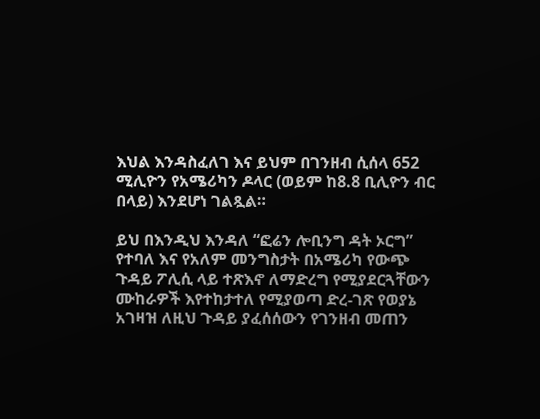እህል እንዳስፈለገ እና ይህም በገንዘብ ሲሰላ 652 ሚሊዮን የአሜሪካን ዶላር (ወይም ከ8.8 ቢሊዮን ብር በላይ) እንደሆነ ገልጿል።

ይህ በእንዲህ እንዳለ “ፎሬን ሎቢንግ ዳት ኦርግ” የተባለ እና የአለም መንግስታት በአሜሪካ የውጭ ጉዳይ ፖሊሲ ላይ ተጽእኖ ለማድረግ የሚያደርጓቸውን ሙከራዎች እየተከታተለ የሚያወጣ ድረ-ገጽ የወያኔ አገዛዝ ለዚህ ጉዳይ ያፈሰሰውን የገንዘብ መጠን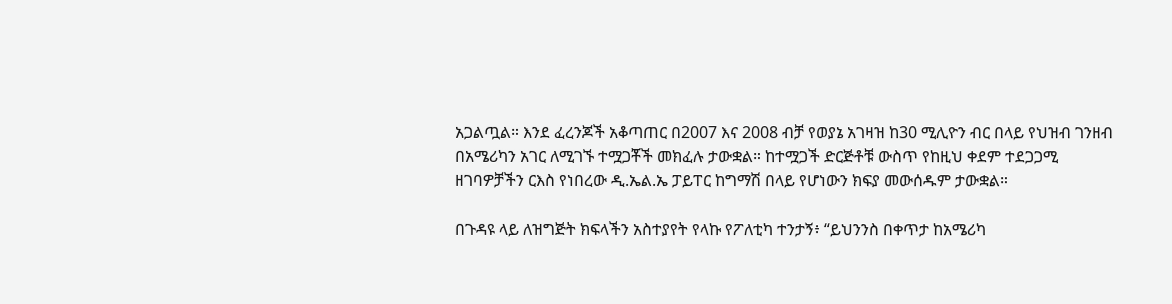አጋልጧል። እንደ ፈረንጆች አቆጣጠር በ2007 እና 2008 ብቻ የወያኔ አገዛዝ ከ30 ሚሊዮን ብር በላይ የህዝብ ገንዘብ በአሜሪካን አገር ለሚገኙ ተሟጋቾች መክፈሉ ታውቋል። ከተሟጋች ድርጅቶቹ ውስጥ የከዚህ ቀደም ተደጋጋሚ ዘገባዎቻችን ርእስ የነበረው ዲ.ኤል.ኤ ፓይፐር ከግማሽ በላይ የሆነውን ክፍያ መውሰዱም ታውቋል።

በጉዳዩ ላይ ለዝግጅት ክፍላችን አስተያየት የላኩ የፖለቲካ ተንታኝ፥ “ይህንንስ በቀጥታ ከአሜሪካ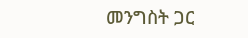መንግስት ጋር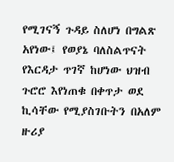የሚገናኝ ጉዳይ ስለሆነ በግልጽ አየነው፤ የወያኔ ባለስልጥናት የእርዳታ ጥገኛ ከሆነው ህዝብ ጉሮሮ እየነጠቁ በቀጥታ ወደ ኪሳቸው የሚያስገቡትን በአለም ዙሪያ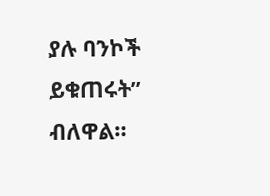ያሉ ባንኮች ይቁጠሩት” ብለዋል።